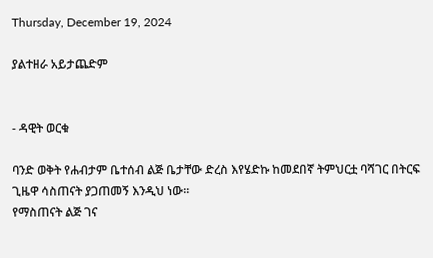Thursday, December 19, 2024

ያልተዘራ አይታጨድም


- ዳዊት ወርቁ

ባንድ ወቅት የሐብታም ቤተሰብ ልጅ ቤታቸው ድረስ እየሄድኩ ከመደበኛ ትምህርቷ ባሻገር በትርፍ ጊዜዋ ሳስጠናት ያጋጠመኝ እንዲህ ነው፡፡
የማስጠናት ልጅ ገና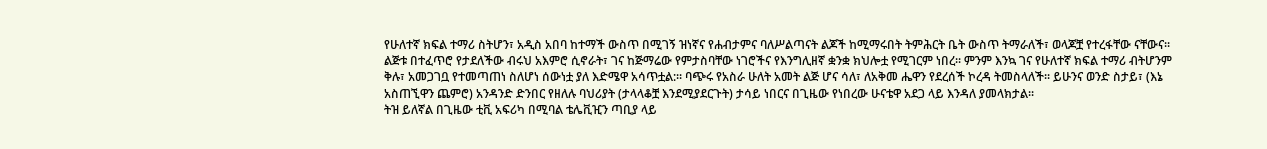የሁለተኛ ክፍል ተማሪ ስትሆን፣ አዲስ አበባ ከተማች ውስጥ በሚገኝ ዝነኛና የሐብታምና ባለሥልጣናት ልጆች ከሚማሩበት ትምሕርት ቤት ውስጥ ትማራለች፣ ወላጆቿ የተረፋቸው ናቸውና፡፡
ልጅቱ በተፈጥሮ የታደለችው ብሩህ አእምሮ ሲኖራት፣ ገና ከጅማሬው የምታስባቸው ነገሮችና የእንግሊዘኛ ቋንቋ ክህሎቷ የሚገርም ነበረ፡፡ ምንም እንኳ ገና የሁለተኛ ክፍል ተማሪ ብትሆንም ቅሉ፣ አመጋገቧ የተመጣጠነ ስለሆነ ሰውነቷ ያለ እድሜዋ አሳጥቷል:፡፡ ባጭሩ የአስራ ሁለት አመት ልጅ ሆና ሳለ፣ ለአቅመ ሔዋን የደረሰች ኮረዳ ትመስላለች፡፡ ይሁንና ወንድ ስታይ፣ (እኔ አስጠኚዋን ጨምሮ) አንዳንድ ድንበር የዘለሉ ባህሪያት (ታላላቆቿ እንደሚያደርጉት) ታሳይ ነበርና በጊዜው የነበረው ሁናቴዋ አደጋ ላይ እንዳለ ያመላክታል፡፡
ትዝ ይለኛል በጊዜው ቲቪ አፍሪካ በሚባል ቴሌቪዢን ጣቢያ ላይ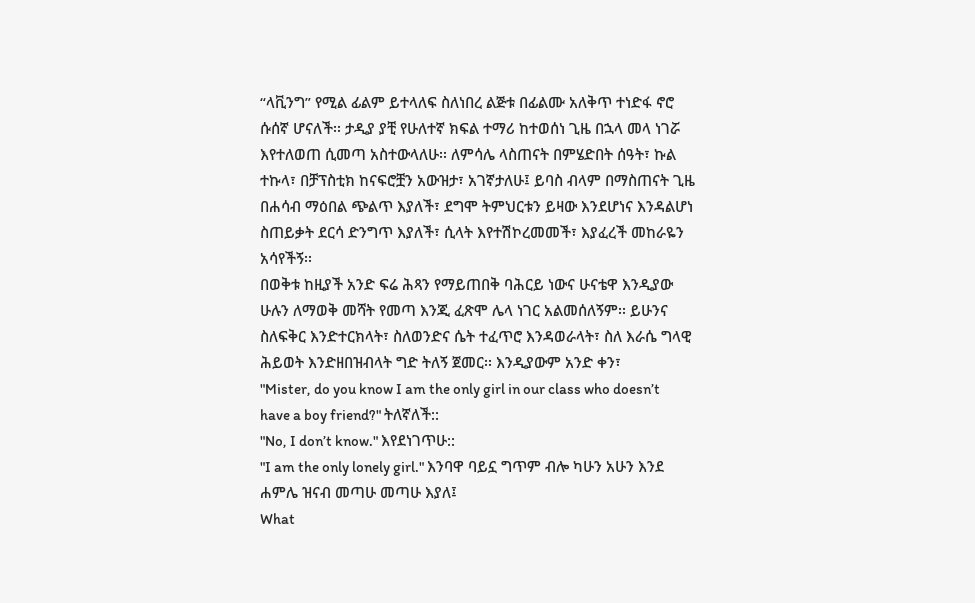“ላቪንግ” የሚል ፊልም ይተላለፍ ስለነበረ ልጅቱ በፊልሙ አለቅጥ ተነድፋ ኖሮ ሱሰኛ ሆናለች፡፡ ታዲያ ያቺ የሁለተኛ ክፍል ተማሪ ከተወሰነ ጊዜ በኋላ መላ ነገሯ እየተለወጠ ሲመጣ አስተውላለሁ፡፡ ለምሳሌ ላስጠናት በምሄድበት ሰዓት፣ ኩል ተኩላ፣ በቻፕስቲክ ከናፍሮቿን አውዝታ፣ አገኛታለሁ፤ ይባስ ብላም በማስጠናት ጊዜ በሐሳብ ማዕበል ጭልጥ እያለች፣ ደግሞ ትምህርቱን ይዛው እንደሆነና እንዳልሆነ ስጠይቃት ደርሳ ድንግጥ እያለች፣ ሲላት እየተሽኮረመመች፣ እያፈረች መከራዬን አሳየችኝ፡፡
በወቅቱ ከዚያች አንድ ፍሬ ሕጻን የማይጠበቅ ባሕርይ ነውና ሁናቴዋ እንዲያው ሁሉን ለማወቅ መሻት የመጣ እንጂ ፈጽሞ ሌላ ነገር አልመሰለኝም፡፡ ይሁንና ስለፍቅር እንድተርክላት፣ ስለወንድና ሴት ተፈጥሮ እንዳወራላት፣ ስለ እራሴ ግላዊ ሕይወት እንድዘበዝብላት ግድ ትለኝ ጀመር፡፡ እንዲያውም አንድ ቀን፣
"Mister, do you know I am the only girl in our class who doesn’t have a boy friend?" ትለኛለች::
"No, I don’t know." እየደነገጥሁ::
"I am the only lonely girl." እንባዋ ባይኗ ግጥም ብሎ ካሁን አሁን እንደ ሐምሌ ዝናብ መጣሁ መጣሁ እያለ፤
What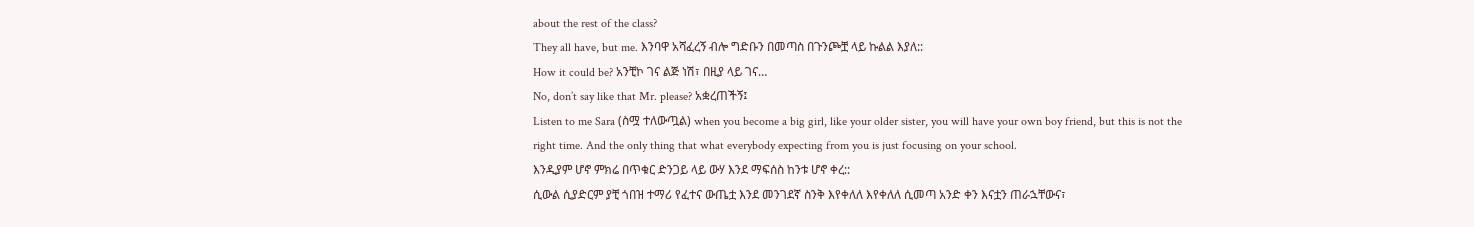about the rest of the class?
They all have, but me. እንባዋ አሻፈረኝ ብሎ ግድቡን በመጣስ በጉንጮቿ ላይ ኩልል እያለ::
How it could be? አንቺኮ ገና ልጅ ነሽ፣ በዚያ ላይ ገና…
No, don’t say like that Mr. please? አቋረጠችኝ፤
Listen to me Sara (ስሟ ተለውጧል) when you become a big girl, like your older sister, you will have your own boy friend, but this is not the right time. And the only thing that what everybody expecting from you is just focusing on your school.
እንዲያም ሆኖ ምክሬ በጥቁር ድንጋይ ላይ ውሃ እንደ ማፍሰስ ከንቱ ሆኖ ቀረ::
ሲውል ሲያድርም ያቺ ጎበዝ ተማሪ የፈተና ውጤቷ እንደ መንገደኛ ስንቅ እየቀለለ እየቀለለ ሲመጣ አንድ ቀን እናቷን ጠራኋቸውና፣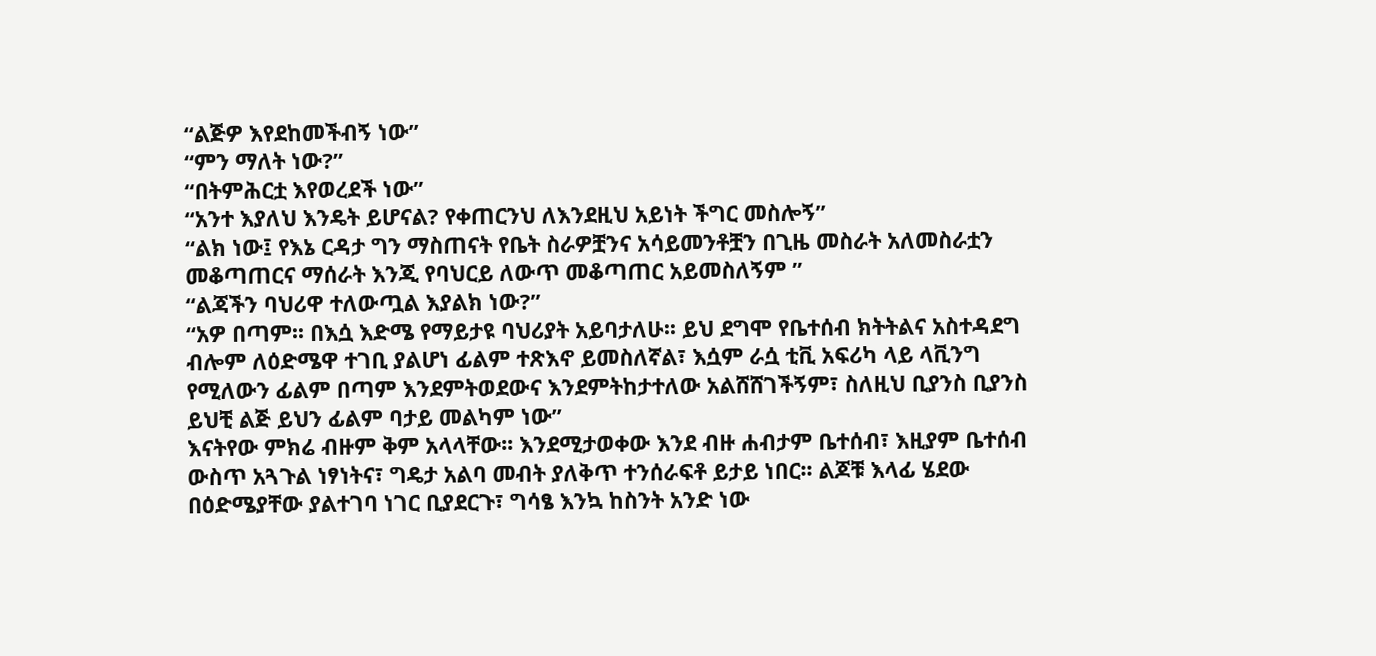“ልጅዎ እየደከመችብኝ ነው”
“ምን ማለት ነው?”
“በትምሕርቷ እየወረደች ነው”
“አንተ እያለህ እንዴት ይሆናል? የቀጠርንህ ለእንደዚህ አይነት ችግር መስሎኝ”
“ልክ ነው፤ የእኔ ርዳታ ግን ማስጠናት የቤት ስራዎቿንና አሳይመንቶቿን በጊዜ መስራት አለመስራቷን መቆጣጠርና ማሰራት እንጂ የባህርይ ለውጥ መቆጣጠር አይመስለኝም ”
“ልጃችን ባህሪዋ ተለውጧል እያልክ ነው?”
“አዎ በጣም፡፡ በእሷ እድሜ የማይታዩ ባህሪያት አይባታለሁ፡፡ ይህ ደግሞ የቤተሰብ ክትትልና አስተዳደግ ብሎም ለዕድሜዋ ተገቢ ያልሆነ ፊልም ተጽእኖ ይመስለኛል፣ እሷም ራሷ ቲቪ አፍሪካ ላይ ላቪንግ የሚለውን ፊልም በጣም እንደምትወደውና እንደምትከታተለው አልሸሸገችኝም፣ ስለዚህ ቢያንስ ቢያንስ ይህቺ ልጅ ይህን ፊልም ባታይ መልካም ነው”
እናትየው ምክሬ ብዙም ቅም አላላቸው፡፡ እንደሚታወቀው እንደ ብዙ ሐብታም ቤተሰብ፣ እዚያም ቤተሰብ ውስጥ አጓጉል ነፃነትና፣ ግዴታ አልባ መብት ያለቅጥ ተንሰራፍቶ ይታይ ነበር፡፡ ልጆቹ እላፊ ሄደው በዕድሜያቸው ያልተገባ ነገር ቢያደርጉ፣ ግሳፄ እንኳ ከስንት አንድ ነው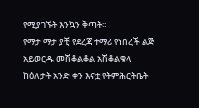የሚያገኙት እንኳን ቅጣት፡፡
የማታ ማታ ያቺ የደረጃ ተማሪ የነበረች ልጅ አይወርዱ መሽቆልቆል አሽቆልቁላ ከዕለታት አንድ ቀን እናቷ የትምሕርትቤት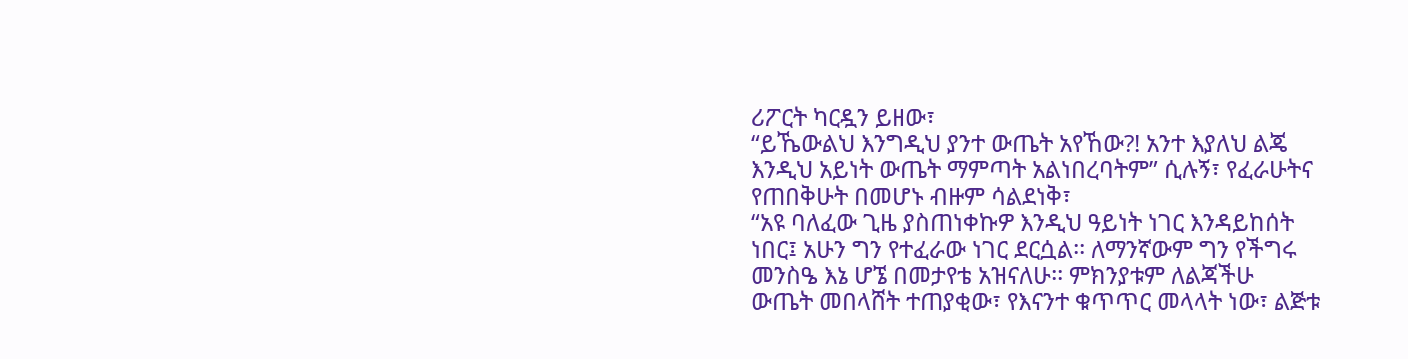ሪፖርት ካርዷን ይዘው፣
“ይኼውልህ እንግዲህ ያንተ ውጤት አየኸው?! አንተ እያለህ ልጄ እንዲህ አይነት ውጤት ማምጣት አልነበረባትም” ሲሉኝ፣ የፈራሁትና የጠበቅሁት በመሆኑ ብዙም ሳልደነቅ፣
“አዩ ባለፈው ጊዜ ያስጠነቀኩዎ እንዲህ ዓይነት ነገር እንዳይከሰት ነበር፤ አሁን ግን የተፈራው ነገር ደርሷል፡፡ ለማንኛውም ግን የችግሩ መንስዔ እኔ ሆኜ በመታየቴ አዝናለሁ፡፡ ምክንያቱም ለልጃችሁ ውጤት መበላሸት ተጠያቂው፣ የእናንተ ቁጥጥር መላላት ነው፣ ልጅቱ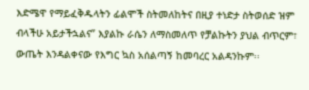እድሜዋ የማይፈቅዱላትን ፊልሞች ስትመለከትና በዚያ ተነድታ ስትወሰድ ዝም ብላችሁ አይታችኋልና” እያልኩ ራሴን ለማስመለጥ የቻልኩትን ያህል ብጥርም፣ ውጤት እንዳልቀናው የእግር ኳስ አሰልጣኝ ከመባረር አልዳንኩም፡፡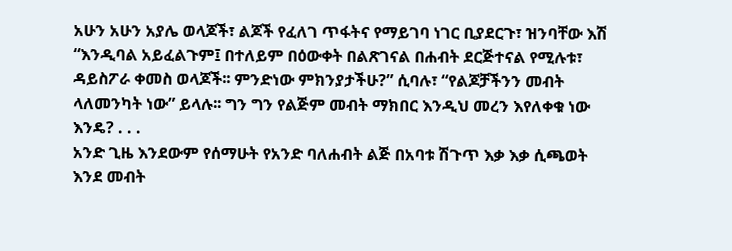አሁን አሁን አያሌ ወላጆች፣ ልጆች የፈለገ ጥፋትና የማይገባ ነገር ቢያደርጉ፣ ዝንባቸው እሽ “እንዲባል አይፈልጉም፤ በተለይም በዕውቀት በልጽገናል በሐብት ደርጅተናል የሚሉቱ፣ ዳይስፖራ ቀመስ ወላጆች፡፡ ምንድነው ምክንያታችሁ?” ሲባሉ፣ “የልጆቻችንን መብት ላለመንካት ነው” ይላሉ፡፡ ግን ግን የልጅም መብት ማክበር እንዲህ መረን እየለቀቁ ነው እንዴ? . . .
አንድ ጊዜ እንደውም የሰማሁት የአንድ ባለሐብት ልጅ በአባቱ ሽጉጥ እቃ እቃ ሲጫወት እንደ መብት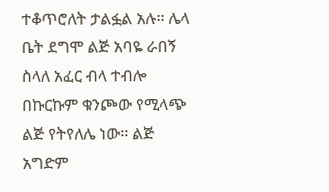ተቆጥሮለት ታልፏል አሉ፡፡ ሌላ ቤት ደግሞ ልጅ አባዬ ራበኝ ስላለ አፈር ብላ ተብሎ በኩርኩም ቁንጮው የሚላጭ ልጅ የትየለሌ ነው፡፡ ልጅ አግድም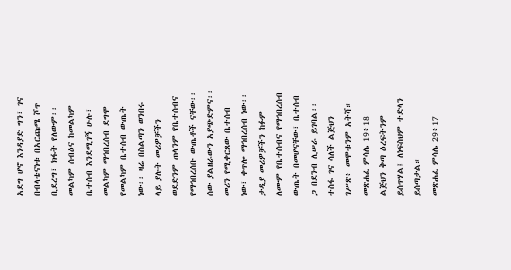አደግ ሆኖ እንዳያድ ግን፣ ገና በብላቴናነቱ በአርጩሜ ሾጥ ቢደረግ፣ ክፋት የለውም፡፡
መልካም ሰብዕና ከመልካም ቤተሰብ እንደሚገኝ ሁሉ፣ መልካም ማኅበረሰብ ደግሞ የመልካም ቤተሰብ ውጤት ነው፡፡ ዛሬ በስልጣን ወንበሩ ላይ ያሉት መሪዎቻችን ወደድንም ጠላንም የቤተሰብና የማኅበረሰቡ ውጤቶች ናቸው፡፡ ሰው ያልዘራውን አያጭድምና፡፡ መሪን የሚቀርጸው ቤተሰብ ነው፣ ቀጥሎ ማኅበረሰብ ነው፡፡ ታዲያ መሪዎቻችን ከፉም ለሙም የቤተሰብና የማኅበረሰብ ውጤት በመሆናቸው፣ ቤተሰብ ጋ በደንብ ሊሠራ ይገባል፡፡
ተስፋ ገና ሳለች ልጅህን ገሥጽ፥ መሞቱንም አትሻ።
መጽሐፈ ምሳሌ 19፥18
ልጅህን ቅጣ ዕረፍትንም ይሰጥሃል፤ ለነፍስህም ተድላን ይሰጣታል።
መጽሐፈ ምሳሌ 29፥17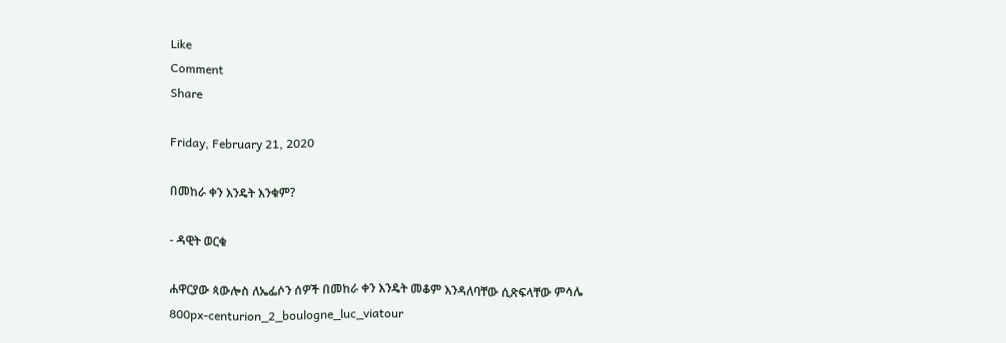Like
Comment
Share

Friday, February 21, 2020

በመከራ ቀን እንዴት እንቁም?

- ዳዊት ወርቁ

ሐዋርያው ጳውሎስ ለኤፌሶን ሰዎች በመከራ ቀን እንዴት መቆም እንዳለባቸው ሲጽፍላቸው ምሳሌ
800px-centurion_2_boulogne_luc_viatour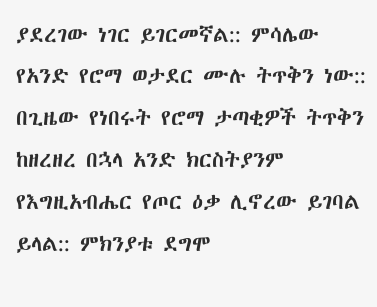ያደረገው ነገር ይገርመኛል:: ምሳሌው የአንድ የሮማ ወታደር ሙሉ ትጥቅን ነው:: በጊዜው የነበሩት የሮማ ታጣቂዎች ትጥቅን ከዘረዘረ በኋላ አንድ ክርስትያንም የእግዚአብሔር የጦር ዕቃ ሊኖረው ይገባል ይላል:: ምክንያቱ ደግሞ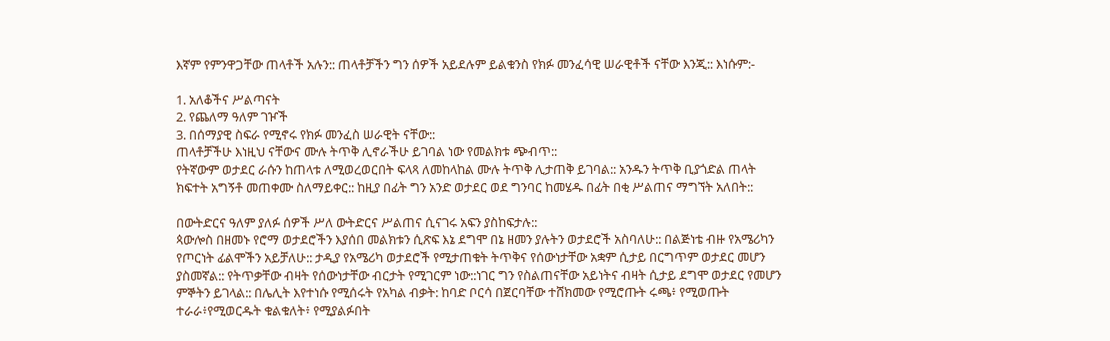እኛም የምንዋጋቸው ጠላቶች አሉን:: ጠላቶቻችን ግን ሰዎች አይደሉም ይልቁንስ የክፉ መንፈሳዊ ሠራዊቶች ናቸው እንጂ:: እነሱም:-

1. አለቆችና ሥልጣናት
2. የጨለማ ዓለም ገዦች
3. በሰማያዊ ስፍራ የሚኖሩ የክፉ መንፈስ ሠራዊት ናቸው::
ጠላቶቻችሁ እነዚህ ናቸውና ሙሉ ትጥቅ ሊኖራችሁ ይገባል ነው የመልክቱ ጭብጥ::
የትኛውም ወታደር ራሱን ከጠላቱ ለሚወረወርበት ፍላጻ ለመከላከል ሙሉ ትጥቅ ሊታጠቅ ይገባል:: አንዱን ትጥቅ ቢያጎድል ጠላት ክፍተት አግኝቶ መጠቀሙ ስለማይቀር:: ከዚያ በፊት ግን አንድ ወታደር ወደ ግንባር ከመሄዱ በፊት በቂ ሥልጠና ማግኘት አለበት::

በውትድርና ዓለም ያለፉ ሰዎች ሥለ ውትድርና ሥልጠና ሲናገሩ አፍን ያስከፍታሉ::
ጳውሎስ በዘመኑ የሮማ ወታደሮችን እያሰበ መልክቱን ሲጽፍ እኔ ደግሞ በኔ ዘመን ያሉትን ወታደሮች አስባለሁ:: በልጅነቴ ብዙ የአሜሪካን የጦርነት ፊልሞችን አይቻለሁ:: ታዲያ የአሜሪካ ወታደሮች የሚታጠቁት ትጥቅና የሰውነታቸው አቋም ሲታይ በርግጥም ወታደር መሆን ያስመኛል:: የትጥቃቸው ብዛት የሰውነታቸው ብርታት የሚገርም ነው::ነገር ግን የስልጠናቸው አይነትና ብዛት ሲታይ ደግሞ ወታደር የመሆን ምኞትን ይገላል:: በሌሊት እየተነሱ የሚሰሩት የአካል ብቃት: ከባድ ቦርሳ በጀርባቸው ተሸክመው የሚሮጡት ሩጫ፥ የሚወጡት ተራራ፥የሚወርዱት ቁልቁለት፥ የሚያልፉበት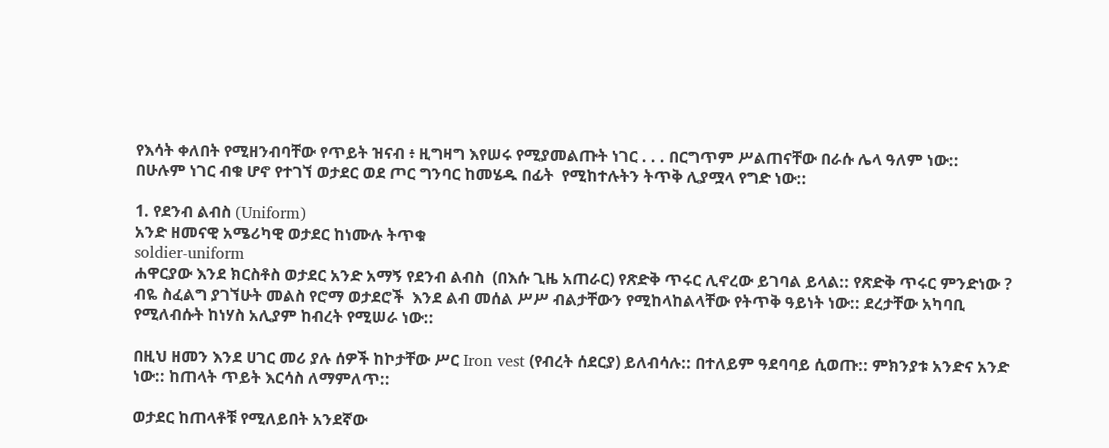የእሳት ቀለበት የሚዘንብባቸው የጥይት ዝናብ ፥ ዚግዛግ እየሠሩ የሚያመልጡት ነገር . . . በርግጥም ሥልጠናቸው በራሱ ሌላ ዓለም ነው::
በሁሉም ነገር ብቁ ሆኖ የተገኘ ወታደር ወደ ጦር ግንባር ከመሄዱ በፊት  የሚከተሉትን ትጥቅ ሊያሟላ የግድ ነው::

1. የደንብ ልብስ (Uniform)
አንድ ዘመናዊ አሜሪካዊ ወታደር ከነሙሉ ትጥቁ
soldier-uniform
ሐዋርያው እንደ ክርስቶስ ወታደር አንድ አማኝ የደንብ ልብስ  (በእሱ ጊዜ አጠራር) የጽድቅ ጥሩር ሊኖረው ይገባል ይላል:: የጽድቅ ጥሩር ምንድነው ? ብዬ ስፈልግ ያገኘሁት መልስ የሮማ ወታደሮች  እንደ ልብ መሰል ሥሥ ብልታቸውን የሚከላከልላቸው የትጥቅ ዓይነት ነው:: ደረታቸው አካባቢ የሚለብሱት ከነሃስ አሊያም ከብረት የሚሠራ ነው::

በዚህ ዘመን እንደ ሀገር መሪ ያሉ ሰዎች ከኮታቸው ሥር Iron vest (የብረት ሰደርያ) ይለብሳሉ:: በተለይም ዓደባባይ ሲወጡ:: ምክንያቱ አንድና አንድ ነው:: ከጠላት ጥይት እርሳስ ለማምለጥ::

ወታደር ከጠላቶቹ የሚለይበት አንደኛው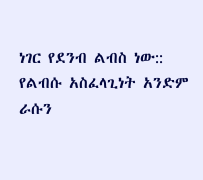ነገር የደንብ ልብስ ነው:: የልብሱ አስፈላጊነት አንድም ራሱን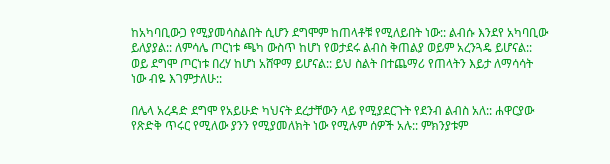ከአካባቢውጋ የሚያመሳስልበት ሲሆን ደግሞም ከጠላቶቹ የሚለይበት ነው:: ልብሱ እንደየ አካባቢው ይለያያል:: ለምሳሌ ጦርነቱ ጫካ ውስጥ ከሆነ የወታደሩ ልብስ ቅጠልያ ወይም አረንጓዴ ይሆናል:: ወይ ደግሞ ጦርነቱ በረሃ ከሆነ አሸዋማ ይሆናል:: ይህ ስልት በተጨማሪ የጠላትን እይታ ለማሳሳት ነው ብዬ እገምታለሁ::

በሌላ አረዳድ ደግሞ የአይሁድ ካህናት ደረታቸውን ላይ የሚያደርጉት የደንብ ልብስ አለ:: ሐዋርያው የጽድቅ ጥሩር የሚለው ያንን የሚያመለክት ነው የሚሉም ሰዎች አሉ:: ምክንያቱም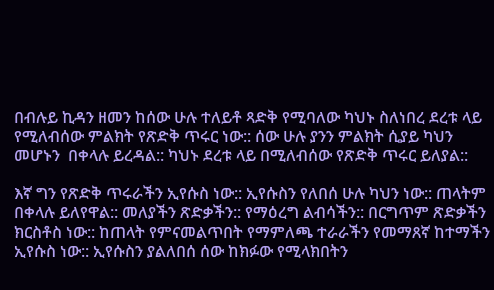በብሉይ ኪዳን ዘመን ከሰው ሁሉ ተለይቶ ጻድቅ የሚባለው ካህኑ ስለነበረ ደረቱ ላይ የሚለብሰው ምልክት የጽድቅ ጥሩር ነው:: ሰው ሁሉ ያንን ምልክት ሲያይ ካህን መሆኑን  በቀላሉ ይረዳል:: ካህኑ ደረቱ ላይ በሚለብሰው የጽድቅ ጥሩር ይለያል::

እኛ ግን የጽድቅ ጥሩራችን ኢየሱስ ነው:: ኢየሱስን የለበሰ ሁሉ ካህን ነው:: ጠላትም በቀላሉ ይለየዋል:: መለያችን ጽድቃችን:: የማዕረግ ልብሳችን:: በርግጥም ጽድቃችን ክርስቶስ ነው:: ከጠላት የምናመልጥበት የማምለጫ ተራራችን የመማጸኛ ከተማችን ኢየሱስ ነው:: ኢየሱስን ያልለበሰ ሰው ከክፉው የሚላክበትን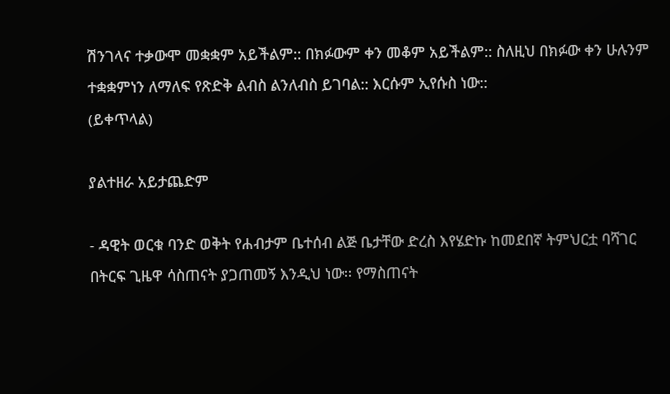ሽንገላና ተቃውሞ መቋቋም አይችልም:: በክፉውም ቀን መቆም አይችልም:: ስለዚህ በክፉው ቀን ሁሉንም ተቋቋምነን ለማለፍ የጽድቅ ልብስ ልንለብስ ይገባል:: እርሱም ኢየሱስ ነው::
(ይቀጥላል)

ያልተዘራ አይታጨድም

- ዳዊት ወርቁ ባንድ ወቅት የሐብታም ቤተሰብ ልጅ ቤታቸው ድረስ እየሄድኩ ከመደበኛ ትምህርቷ ባሻገር በትርፍ ጊዜዋ ሳስጠናት ያጋጠመኝ እንዲህ ነው፡፡ የማስጠናት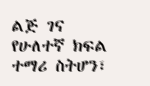ልጅ ገና የሁለተኛ ክፍል ተማሪ ስትሆን፣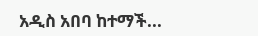አዲስ አበባ ከተማች...